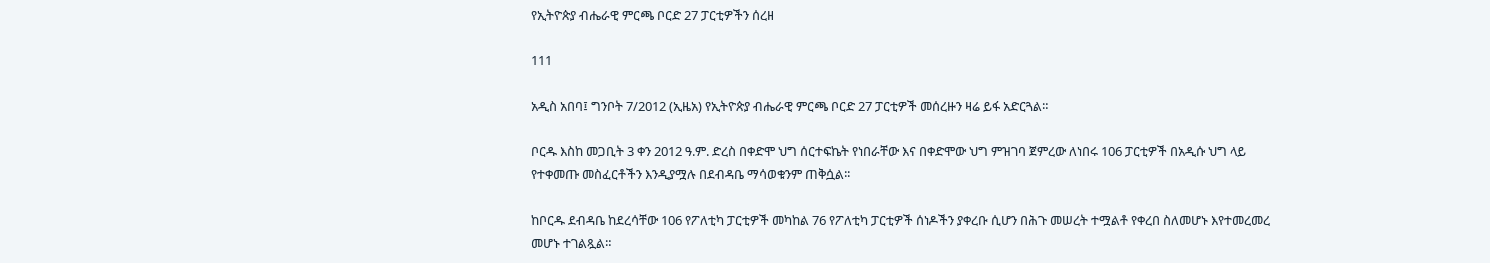የኢትዮጵያ ብሔራዊ ምርጫ ቦርድ 27 ፓርቲዎችን ሰረዘ

111

አዲስ አበባ፤ ግንቦት 7/2012 (ኢዜአ) የኢትዮጵያ ብሔራዊ ምርጫ ቦርድ 27 ፓርቲዎች መሰረዙን ዛሬ ይፋ አድርጓል።

ቦርዱ እስከ መጋቢት 3 ቀን 2012 ዓ.ም. ድረስ በቀድሞ ህግ ሰርተፍኬት የነበራቸው እና በቀድሞው ህግ ምዝገባ ጀምረው ለነበሩ 106 ፓርቲዎች በአዲሱ ህግ ላይ የተቀመጡ መስፈርቶችን እንዲያሟሉ በደብዳቤ ማሳወቁንም ጠቅሷል፡፡

ከቦርዱ ደብዳቤ ከደረሳቸው 106 የፖለቲካ ፓርቲዎች መካከል 76 የፖለቲካ ፓርቲዎች ሰነዶችን ያቀረቡ ሲሆን በሕጉ መሠረት ተሟልቶ የቀረበ ስለመሆኑ እየተመረመረ መሆኑ ተገልጿል።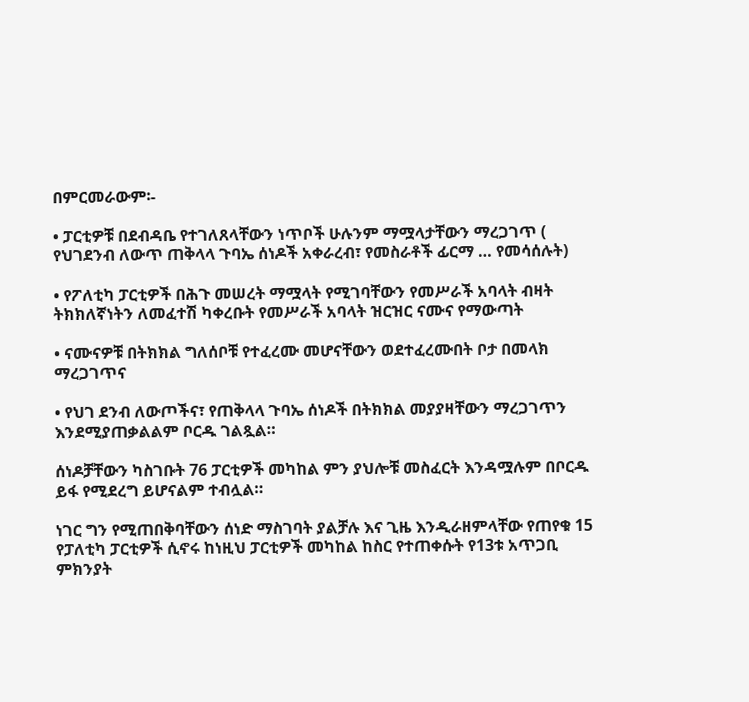በምርመራውም፡-

• ፓርቲዎቹ በደብዳቤ የተገለጸላቸውን ነጥቦች ሁሉንም ማሟላታቸውን ማረጋገጥ ( የህገደንብ ለውጥ ጠቅላላ ጉባኤ ሰነዶች አቀራረብ፣ የመስራቶች ፊርማ … የመሳሰሉት)

• የፖለቲካ ፓርቲዎች በሕጉ መሠረት ማሟላት የሚገባቸውን የመሥራች አባላት ብዛት ትክክለኛነትን ለመፈተሽ ካቀረቡት የመሥራች አባላት ዝርዝር ናሙና የማውጣት

• ናሙናዎቹ በትክክል ግለሰቦቹ የተፈረሙ መሆናቸውን ወደተፈረሙበት ቦታ በመላክ ማረጋገጥና

• የህገ ደንብ ለውጦችና፣ የጠቅላላ ጉባኤ ሰነዶች በትክክል መያያዛቸውን ማረጋገጥን እንደሚያጠቃልልም ቦርዱ ገልጿል።

ሰነዶቻቸውን ካስገቡት 76 ፓርቲዎች መካከል ምን ያህሎቹ መስፈርት እንዳሟሉም በቦርዱ ይፋ የሚደረግ ይሆናልም ተብሏል።

ነገር ግን የሚጠበቅባቸውን ሰነድ ማስገባት ያልቻሉ እና ጊዜ እንዲራዘምላቸው የጠየቁ 15 የፓለቲካ ፓርቲዎች ሲኖሩ ከነዚህ ፓርቲዎች መካከል ከስር የተጠቀሱት የ13ቱ አጥጋቢ ምክንያት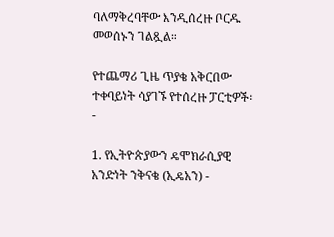ባለማቅረባቸው እንዲሰረዙ ቦርዱ መወሰኑን ገልጿል።

የተጨማሪ ጊዜ ጥያቄ አቅርበው ተቀባይነት ሳያገኙ የተሰረዙ ፓርቲዎች፡ -

1. የኢትዮጵያውን ዴሞክራሲያዊ አንድነት ንቅናቄ (ኢዴአን) -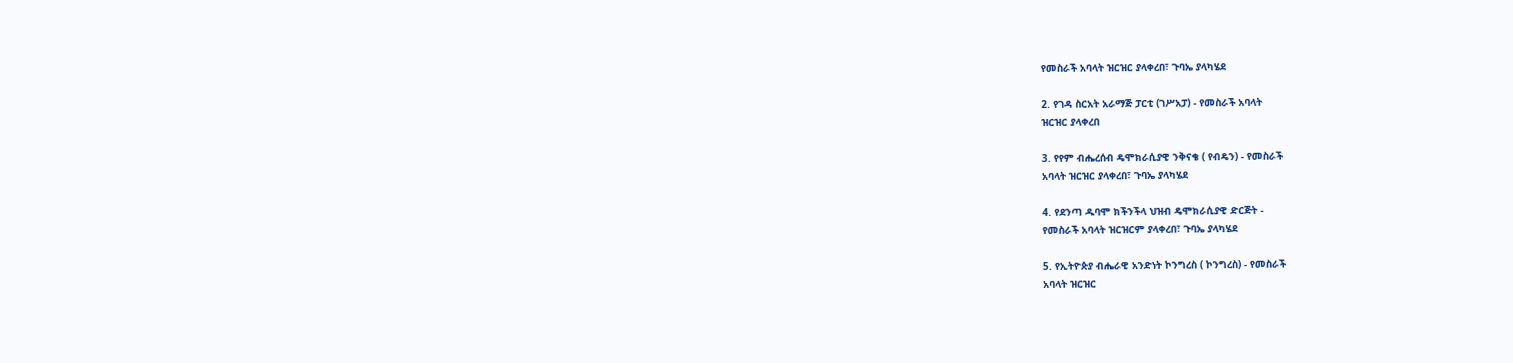የመስራች አባላት ዝርዝር ያላቀረበ፣ ጉባኤ ያላካሄደ

2. የገዳ ስርአት አራማጅ ፓርቲ (ገሥአፓ) - የመስራች አባላት
ዝርዝር ያላቀረበ

3. የየም ብሔረሰብ ዴሞክራሲያዊ ንቅናቄ ( የብዴን) - የመስራች
አባላት ዝርዝር ያላቀረበ፣ ጉባኤ ያላካሄደ

4. የደንጣ ዱባሞ ክችንችላ ህዝብ ዴሞክራሲያዊ ድርጅት -
የመስራች አባላት ዝርዝርም ያላቀረበ፣ ጉባኤ ያላካሄደ

5. የኢትዮጵያ ብሔራዊ አንድነት ኮንግረስ ( ኮንግረስ) - የመስራች
አባላት ዝርዝር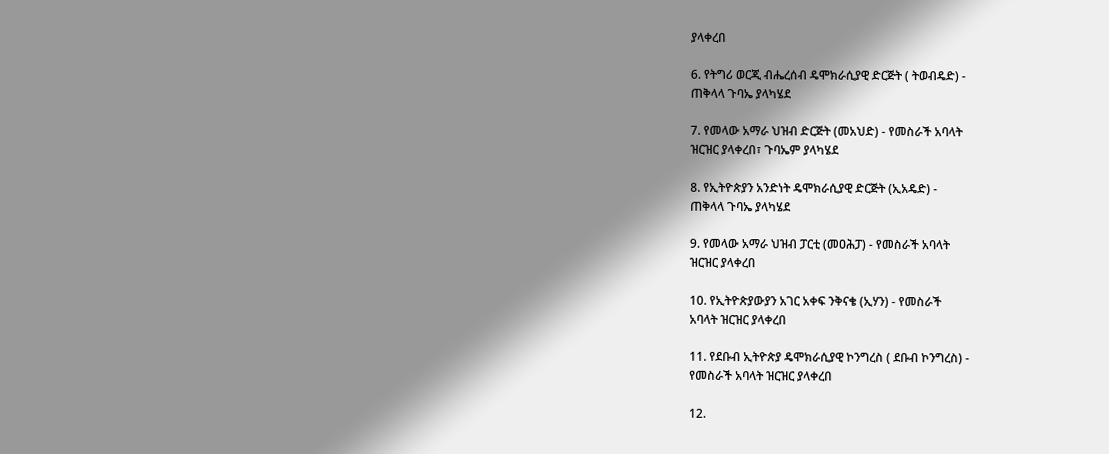ያላቀረበ

6. የትግሪ ወርጂ ብሔረሰብ ዴሞክራሲያዊ ድርጅት ( ትወብዴድ) -
ጠቅላላ ጉባኤ ያላካሄደ

7. የመላው አማራ ህዝብ ድርጅት (መአህድ) - የመስራች አባላት
ዝርዝር ያላቀረበ፣ ጉባኤም ያላካሄደ

8. የኢትዮጵያን አንድነት ዴሞክራሲያዊ ድርጅት (ኢአዴድ) -
ጠቅላላ ጉባኤ ያላካሄደ

9. የመላው አማራ ህዝብ ፓርቲ (መዐሕፓ) - የመስራች አባላት
ዝርዝር ያላቀረበ

10. የኢትዮጵያውያን አገር አቀፍ ንቅናቄ (ኢሃን) - የመስራች
አባላት ዝርዝር ያላቀረበ

11. የደቡብ ኢትዮጵያ ዴሞክራሲያዊ ኮንግረስ ( ደቡብ ኮንግረስ) -
የመስራች አባላት ዝርዝር ያላቀረበ

12.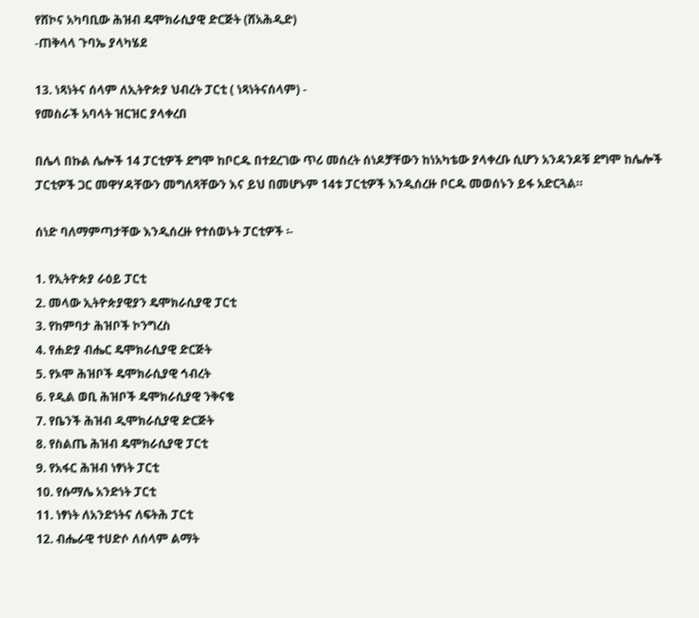የሸኮና አካባቢው ሕዝብ ዴሞክራሲያዊ ድርጅት (ሸአሕዲድ)
-ጠቅላላ ጉባኤ ያላካሄደ

13. ነጻነትና ሰላም ለኢትዮጵያ ህብረት ፓርቲ ( ነጻነትናሰላም) -
የመስራች አባላት ዝርዝር ያላቀረበ

በሌላ በኩል ሌሎች 14 ፓርቲዎች ደግሞ ከቦርዱ በተደረገው ጥሪ መሰረት ሰነዶቻቸውን ከነአካቴው ያላቀረቡ ሲሆን አንዳንዶቹ ደግሞ ከሌሎች ፓርቲዎች ጋር መዋሃዳቸውን መግለጻቸውን እና ይህ በመሆኑም 14ቱ ፓርቲዎች እንዲሰረዙ ቦርዱ መወሰኑን ይፋ አድርጓል።

ሰነድ ባለማምጣታቸው እንዲሰረዙ የተሰወኑት ፓርቲዎች ፡-

1. የኢትዮጵያ ራዕይ ፓርቲ
2. መላው ኢትዮጵያዊያን ዴሞክራሲያዊ ፓርቲ
3. የከምባታ ሕዝቦች ኮንግረስ
4. የሐድያ ብሔር ዴሞክራሲያዊ ድርጅት
5. የኦሞ ሕዝቦች ዴሞክራሲያዊ ኅብረት
6. የዲል ወቢ ሕዝቦች ዴሞክራሲያዊ ንቅናቄ
7. የቤንች ሕዝብ ዲሞክራሲያዊ ድርጅት
8. የስልጤ ሕዝብ ዴሞክራሲያዊ ፓርቲ
9. የአፋር ሕዝብ ነፃነት ፓርቲ
10. የሱማሌ አንድነት ፓርቲ
11. ነፃነት ለአንድነትና ለፍትሕ ፓርቲ
12. ብሔራዊ ተሀድሶ ለሰላም ልማት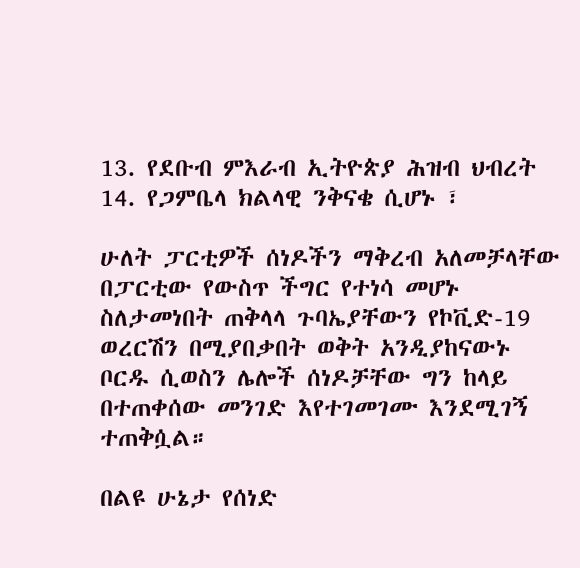13. የደቡብ ምእራብ ኢትዮጵያ ሕዝብ ህብረት
14. የጋምቤላ ክልላዊ ንቅናቄ ሲሆኑ ፣

ሁለት ፓርቲዎች ሰነዶችን ማቅረብ አለመቻላቸው በፓርቲው የውስጥ ችግር የተነሳ መሆኑ ስለታመነበት ጠቅላላ ጉባኤያቸውን የኮቪድ-19 ወረርሽን በሚያበቃበት ወቅት አንዲያከናውኑ ቦርዱ ሲወስን ሌሎች ሰነዶቻቸው ግን ከላይ በተጠቀሰው መንገድ እየተገመገሙ እንደሚገኝ ተጠቅሷል።

በልዩ ሁኔታ የሰነድ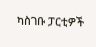ካስገቡ ፓርቲዎች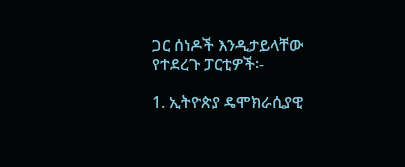ጋር ሰነዶች እንዲታይላቸው የተደረጉ ፓርቲዎች፡-

1. ኢትዮጵያ ዴሞክራሲያዊ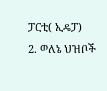ፓርቲ( ኢዴፓ)
2. ወለኔ ህዝቦች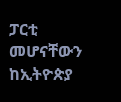ፓርቲ መሆናቸውን ከኢትዮጵያ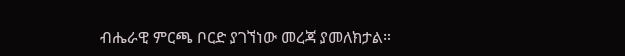ብሔራዊ ምርጫ ቦርድ ያገኘነው መረጃ ያመለክታል።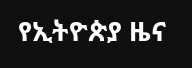የኢትዮጵያ ዜና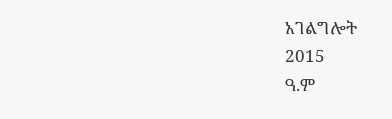አገልግሎት
2015
ዓ.ም